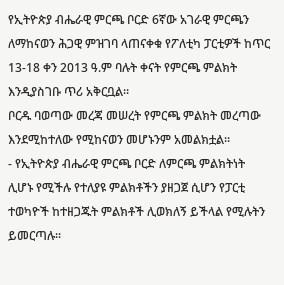የኢትዮጵያ ብሔራዊ ምርጫ ቦርድ 6ኛው አገራዊ ምርጫን ለማከናወን ሕጋዊ ምዝገባ ላጠናቀቁ የፖለቲካ ፓርቲዎች ከጥር 13-18 ቀን 2013 ዓ.ም ባሉት ቀናት የምርጫ ምልክት እንዲያስገቡ ጥሪ አቅርቧል።
ቦርዱ ባወጣው መረጃ መሠረት የምርጫ ምልክት መረጣው እንደሚከተለው የሚከናወን መሆኑንም አመልክቷል።
- የኢትዮጵያ ብሔራዊ ምርጫ ቦርድ ለምርጫ ምልክትነት ሊሆኑ የሚችሉ የተለያዩ ምልክቶችን ያዘጋጀ ሲሆን የፓርቲ ተወካዮች ከተዘጋጁት ምልክቶች ሊወክለኝ ይችላል የሚሉትን ይመርጣሉ።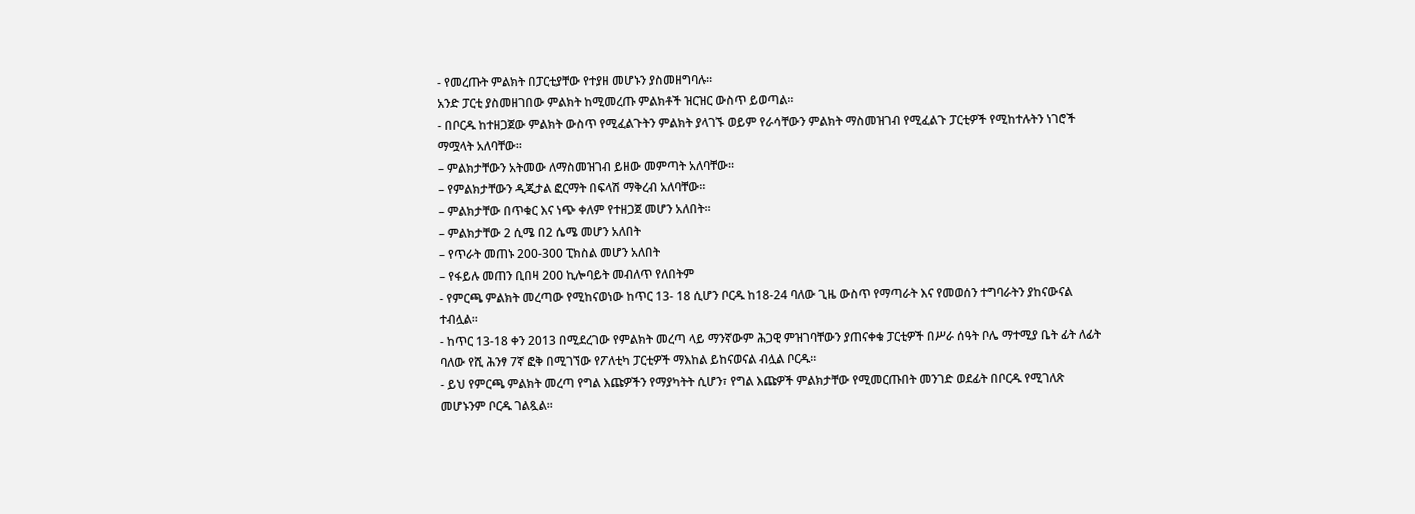- የመረጡት ምልክት በፓርቲያቸው የተያዘ መሆኑን ያስመዘግባሉ።
አንድ ፓርቲ ያስመዘገበው ምልክት ከሚመረጡ ምልክቶች ዝርዝር ውስጥ ይወጣል።
- በቦርዱ ከተዘጋጀው ምልክት ውስጥ የሚፈልጉትን ምልክት ያላገኙ ወይም የራሳቸውን ምልክት ማስመዝገብ የሚፈልጉ ፓርቲዎች የሚከተሉትን ነገሮች ማሟላት አለባቸው።
– ምልክታቸውን አትመው ለማስመዝገብ ይዘው መምጣት አለባቸው።
– የምልክታቸውን ዲጂታል ፎርማት በፍላሽ ማቅረብ አለባቸው።
– ምልክታቸው በጥቁር እና ነጭ ቀለም የተዘጋጀ መሆን አለበት።
– ምልክታቸው 2 ሲሜ በ2 ሴሜ መሆን አለበት
– የጥራት መጠኑ 200-300 ፒክስል መሆን አለበት
– የፋይሉ መጠን ቢበዛ 200 ኪሎባይት መብለጥ የለበትም
- የምርጫ ምልክት መረጣው የሚከናወነው ከጥር 13- 18 ሲሆን ቦርዱ ከ18-24 ባለው ጊዜ ውስጥ የማጣራት እና የመወሰን ተግባራትን ያከናውናል ተብሏል።
- ከጥር 13-18 ቀን 2013 በሚደረገው የምልክት መረጣ ላይ ማንኛውም ሕጋዊ ምዝገባቸውን ያጠናቀቁ ፓርቲዎች በሥራ ሰዓት ቦሌ ማተሚያ ቤት ፊት ለፊት ባለው የሺ ሕንፃ 7ኛ ፎቅ በሚገኘው የፖለቲካ ፓርቲዎች ማእከል ይከናወናል ብሏል ቦርዱ።
- ይህ የምርጫ ምልክት መረጣ የግል እጩዎችን የማያካትት ሲሆን፣ የግል እጩዎች ምልክታቸው የሚመርጡበት መንገድ ወደፊት በቦርዱ የሚገለጽ መሆኑንም ቦርዱ ገልጿል።